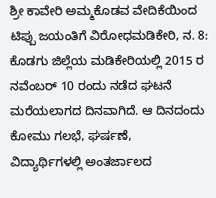ಶ್ರೀ ಕಾವೇರಿ ಅಮ್ಮಕೊಡವ ವೇದಿಕೆಯಿಂದ ಟಿಪ್ಪು ಜಯಂತಿಗೆ ವಿರೋಧಮಡಿಕೇರಿ, ನ. 8: ಕೊಡಗು ಜಿಲ್ಲೆಯ ಮಡಿಕೇರಿಯಲ್ಲಿ 2015 ರ ನವೆಂಬರ್ 10 ರಂದು ನಡೆದ ಘಟನೆ ಮರೆಯಲಾಗದ ದಿನವಾಗಿದೆ. ಆ ದಿನದಂದು ಕೋಮು ಗಲಭೆ, ಘರ್ಷಣೆ,
ವಿದ್ಯಾರ್ಥಿಗಳಲ್ಲಿ ಅಂತರ್ಜಾಲದ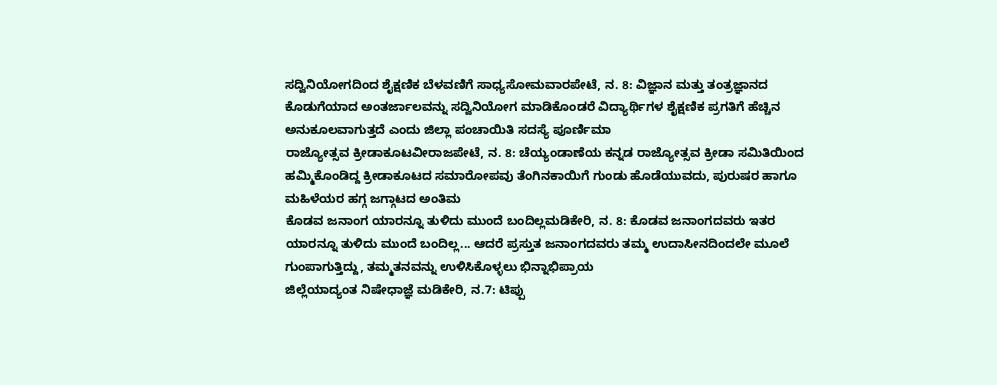ಸದ್ವಿನಿಯೋಗದಿಂದ ಶೈಕ್ಷಣಿಕ ಬೆಳವಣಿಗೆ ಸಾಧ್ಯಸೋಮವಾರಪೇಟೆ, ನ. 8: ವಿಜ್ಞಾನ ಮತ್ತು ತಂತ್ರಜ್ಞಾನದ ಕೊಡುಗೆಯಾದ ಅಂತರ್ಜಾಲವನ್ನು ಸದ್ವಿನಿಯೋಗ ಮಾಡಿಕೊಂಡರೆ ವಿದ್ಯಾರ್ಥಿಗಳ ಶೈಕ್ಷಣಿಕ ಪ್ರಗತಿಗೆ ಹೆಚ್ಚಿನ ಅನುಕೂಲವಾಗುತ್ತದೆ ಎಂದು ಜಿಲ್ಲಾ ಪಂಚಾಯಿತಿ ಸದಸ್ಯೆ ಪೂರ್ಣಿಮಾ
ರಾಜ್ಯೋತ್ಸವ ಕ್ರೀಡಾಕೂಟವೀರಾಜಪೇಟೆ, ನ. 8: ಚೆಯ್ಯಂಡಾಣೆಯ ಕನ್ನಡ ರಾಜ್ಯೋತ್ಸವ ಕ್ರೀಡಾ ಸಮಿತಿಯಿಂದ ಹಮ್ಮಿಕೊಂಡಿದ್ದ ಕ್ರೀಡಾಕೂಟದ ಸಮಾರೋಪವು ತೆಂಗಿನಕಾಯಿಗೆ ಗುಂಡು ಹೊಡೆಯುವದು, ಪುರುಷರ ಹಾಗೂ ಮಹಿಳೆಯರ ಹಗ್ಗ ಜಗ್ಗಾಟದ ಅಂತಿಮ
ಕೊಡವ ಜನಾಂಗ ಯಾರನ್ನೂ ತುಳಿದು ಮುಂದೆ ಬಂದಿಲ್ಲಮಡಿಕೇರಿ, ನ. 8: ಕೊಡವ ಜನಾಂಗದವರು ಇತರ ಯಾರನ್ನೂ ತುಳಿದು ಮುಂದೆ ಬಂದಿಲ್ಲ... ಆದರೆ ಪ್ರಸ್ತುತ ಜನಾಂಗದವರು ತಮ್ಮ ಉದಾಸೀನದಿಂದಲೇ ಮೂಲೆ ಗುಂಪಾಗುತ್ತಿದ್ದು, ತಮ್ಮತನವನ್ನು ಉಳಿಸಿಕೊಳ್ಳಲು ಭಿನ್ನಾಭಿಪ್ರಾಯ
ಜಿಲ್ಲೆಯಾದ್ಯಂತ ನಿಷೇಧಾಜ್ಞೆ ಮಡಿಕೇರಿ, ನ.7: ಟಿಪ್ಪು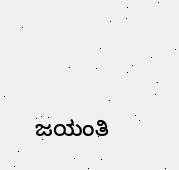ಜಯಂತಿ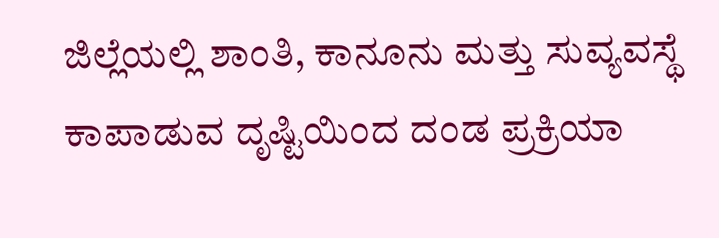ಜಿಲ್ಲೆಯಲ್ಲಿ ಶಾಂತಿ, ಕಾನೂನು ಮತ್ತು ಸುವ್ಯವಸ್ಥೆ ಕಾಪಾಡುವ ದೃಷ್ಟಿಯಿಂದ ದಂಡ ಪ್ರಕ್ರಿಯಾ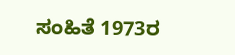ಸಂಹಿತೆ 1973ರ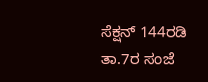ಸೆಕ್ಷನ್ 144ರಡಿ ತಾ.7ರ ಸಂಜೆ